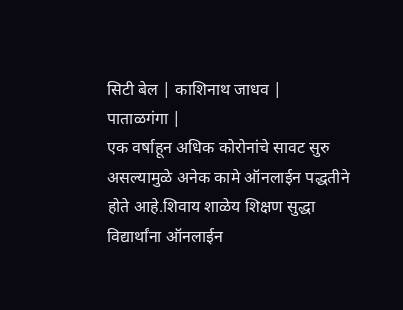सिटी बेल | काशिनाथ जाधव |
पाताळगंगा |
एक वर्षाहून अधिक कोरोनांचे सावट सुरु असल्यामुळे अनेक कामे ऑनलाईन पद्धतीने होते आहे.शिवाय शाळेय शिक्षण सुद्धा विद्यार्थांना ऑनलाईन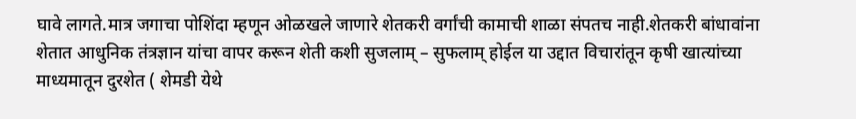घावे लागते.मात्र जगाचा पोशिंदा म्हणून ओळखले जाणारे शेतकरी वर्गांची कामाची शाळा संपतच नाही.शेतकरी बांधावांना शेतात आधुनिक तंत्रज्ञान यांचा वापर करून शेती कशी सुजलाम् – सुफलाम् होईल या उद्दात विचारांतून कृषी खात्यांच्या माध्यमातून दुरशेत ( शेमडी येथे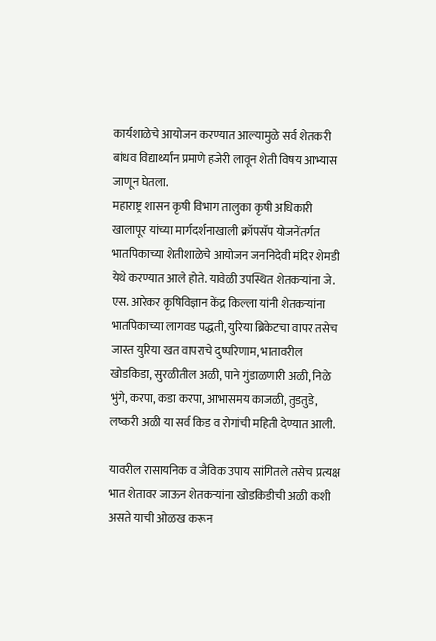कार्यशाळेचे आयोजन करण्यात आल्यामुळे सर्व शेतकरी बांधव विद्यार्थ्यांन प्रमाणे हजेरी लावून शेती विषय आभ्यास जाणून घेतला.
महाराष्ट्र शासन कृषी विभाग तालुका कृषी अधिकारी खालापूर यांच्या मार्गदर्शनाखाली क्रॉपसॅप योजनेंतर्गत भातपिकाच्या शेतीशाळेचे आयोजन जननिदेवी मंदिर शेमडी येथे करण्यात आले होते. यावेळी उपस्थित शेतकऱ्यांना जे. एस. आरेकर कृषिविज्ञान केंद्र किल्ला यांनी शेतकऱ्यांना भातपिकाच्या लागवड पद्धती, युरिया ब्रिकेटचा वापर तसेच जास्त युरिया खत वापराचे दुष्परिणाम, भातावरील खोडकिडा, सुरळीतील अळी, पाने गुंडाळणारी अळी, निळे भुंगे, करपा, कडा करपा, आभासमय काजळी, तुडतुडे, लष्करी अळी या सर्व किड व रोगांची महिती देण्यात आली.

यावरील रासायनिक व जैविक उपाय सांगितले तसेच प्रत्यक्ष भात शेतावर जाऊन शेतकऱ्यांना खोडकिडीची अळी कशी असते याची ओळख करून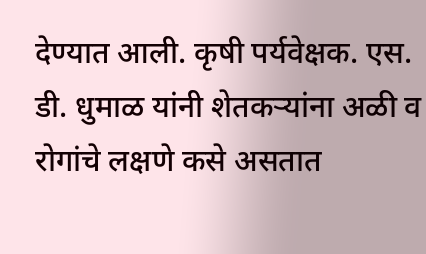देण्यात आली. कृषी पर्यवेक्षक. एस. डी. धुमाळ यांनी शेतकऱ्यांना अळी व रोगांचे लक्षणे कसे असतात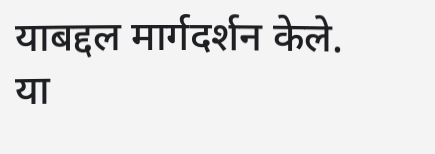याबद्दल मार्गदर्शन केले. या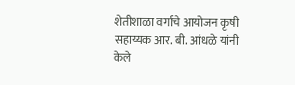शेतीशाळा वर्गाचे आयोजन कृषी सहाय्यक आर. बी. आंधळे यांनी केले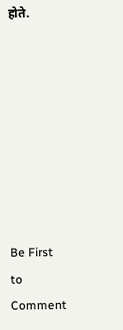होते.








Be First to Comment